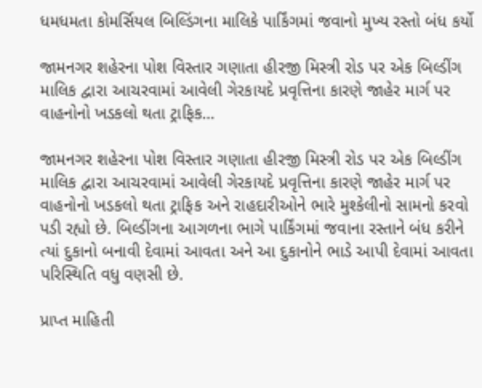ધમધમતા કોમર્સિયલ બિલ્ડિંગના માલિકે પાર્કિંગમાં જવાનો મુખ્ય રસ્તો બંધ કર્યો

જામનગર શહેરના પોશ વિસ્તાર ગણાતા હીરજી મિસ્ત્રી રોડ પર એક બિલ્ડીંગ માલિક દ્વારા આચરવામાં આવેલી ગેરકાયદે પ્રવૃત્તિના કારણે જાહેર માર્ગ પર વાહનોનો ખડકલો થતા ટ્રાફિક…

જામનગર શહેરના પોશ વિસ્તાર ગણાતા હીરજી મિસ્ત્રી રોડ પર એક બિલ્ડીંગ માલિક દ્વારા આચરવામાં આવેલી ગેરકાયદે પ્રવૃત્તિના કારણે જાહેર માર્ગ પર વાહનોનો ખડકલો થતા ટ્રાફિક અને રાહદારીઓને ભારે મુશ્કેલીનો સામનો કરવો પડી રહ્યો છે. બિલ્ડીંગના આગળના ભાગે પાર્કિંગમાં જવાના રસ્તાને બંધ કરીને ત્યાં દુકાનો બનાવી દેવામાં આવતા અને આ દુકાનોને ભાડે આપી દેવામાં આવતા પરિસ્થિતિ વધુ વણસી છે.

પ્રાપ્ત માહિતી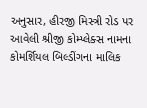અનુસાર, હીરજી મિસ્ત્રી રોડ પર આવેલી શ્રીજી કોમ્પ્લેક્સ નામના કોમર્શિયલ બિલ્ડીંગના માલિક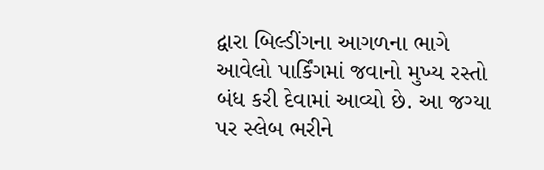દ્વારા બિલ્ડીંગના આગળના ભાગે આવેલો પાર્કિંગમાં જવાનો મુખ્ય રસ્તો બંધ કરી દેવામાં આવ્યો છે. આ જગ્યા પર સ્લેબ ભરીને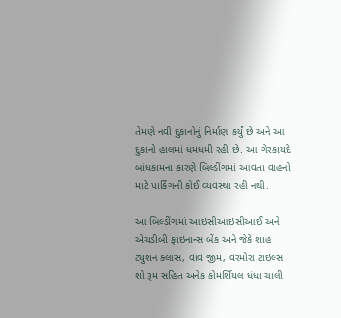તેમણે નવી દુકાનોનું નિર્માણ કર્યું છે અને આ દુકાનો હાલમાં ધમધમી રહી છે. આ ગેરકાયદે બાંધકામના કારણે બિલ્ડીંગમાં આવતા વાહનો માટે પાર્કિંગની કોઈ વ્યવસ્થા રહી નથી.

આ બિલ્ડીંગમાં આઇસીઆઇસીઆઈ અને એચડીબી ફાઇનાન્સ બેંક અને જેકે શાહ ટ્યુશન ક્લાસ, વાવ જીમ, વરમોરા ટાઇલ્સ શો રૂમ સહિત અનેક કોમર્શિયલ ધંધા ચાલી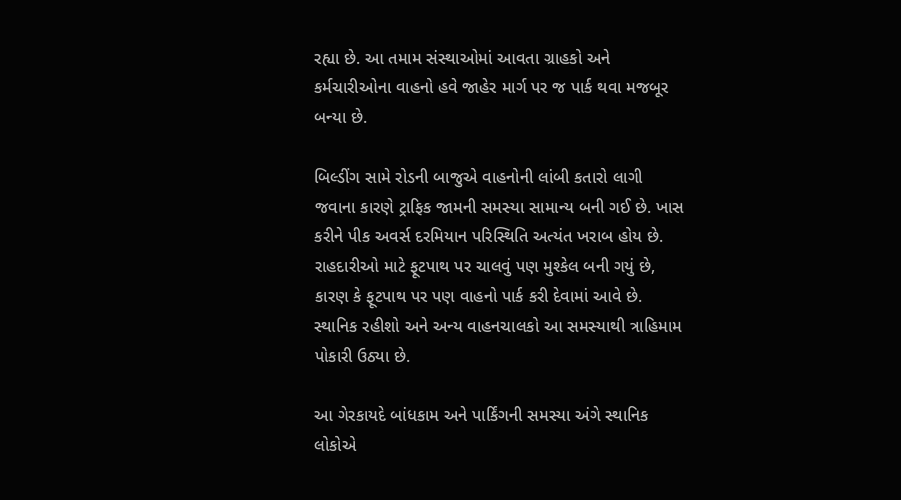રહ્યા છે. આ તમામ સંસ્થાઓમાં આવતા ગ્રાહકો અને કર્મચારીઓના વાહનો હવે જાહેર માર્ગ પર જ પાર્ક થવા મજબૂર બન્યા છે.

બિલ્ડીંગ સામે રોડની બાજુએ વાહનોની લાંબી કતારો લાગી જવાના કારણે ટ્રાફિક જામની સમસ્યા સામાન્ય બની ગઈ છે. ખાસ કરીને પીક અવર્સ દરમિયાન પરિસ્થિતિ અત્યંત ખરાબ હોય છે. રાહદારીઓ માટે ફૂટપાથ પર ચાલવું પણ મુશ્કેલ બની ગયું છે, કારણ કે ફૂટપાથ પર પણ વાહનો પાર્ક કરી દેવામાં આવે છે. સ્થાનિક રહીશો અને અન્ય વાહનચાલકો આ સમસ્યાથી ત્રાહિમામ પોકારી ઉઠ્યા છે.

આ ગેરકાયદે બાંધકામ અને પાર્કિંગની સમસ્યા અંગે સ્થાનિક લોકોએ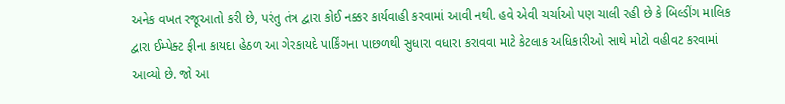અનેક વખત રજૂઆતો કરી છે, પરંતુ તંત્ર દ્વારા કોઈ નક્કર કાર્યવાહી કરવામાં આવી નથી. હવે એવી ચર્ચાઓ પણ ચાલી રહી છે કે બિલ્ડીંગ માલિક દ્વારા ઈમ્પેક્ટ ફીના કાયદા હેઠળ આ ગેરકાયદે પાર્કિંગના પાછળથી સુધારા વધારા કરાવવા માટે કેટલાક અધિકારીઓ સાથે મોટો વહીવટ કરવામાં આવ્યો છે. જો આ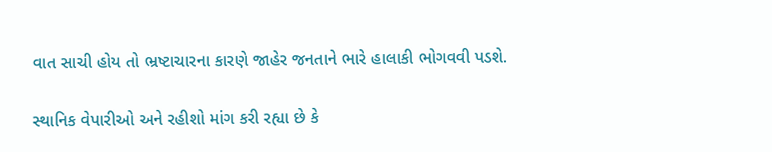વાત સાચી હોય તો ભ્રષ્ટાચારના કારણે જાહેર જનતાને ભારે હાલાકી ભોગવવી પડશે.

સ્થાનિક વેપારીઓ અને રહીશો માંગ કરી રહ્યા છે કે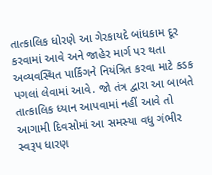તાત્કાલિક ધોરણે આ ગેરકાયદે બાંધકામ દૂર કરવામાં આવે અને જાહેર માર્ગ પર થતા અવ્યવસ્થિત પાર્કિંગને નિયંત્રિત કરવા માટે કડક પગલાં લેવામાં આવે. જો તંત્ર દ્વારા આ બાબતે તાત્કાલિક ધ્યાન આપવામાં નહીં આવે તો આગામી દિવસોમાં આ સમસ્યા વધુ ગંભીર સ્વરૂપ ધારણ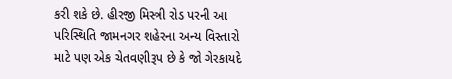કરી શકે છે. હીરજી મિસ્ત્રી રોડ પરની આ પરિસ્થિતિ જામનગર શહેરના અન્ય વિસ્તારો માટે પણ એક ચેતવણીરૂપ છે કે જો ગેરકાયદે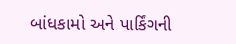બાંધકામો અને પાર્કિંગની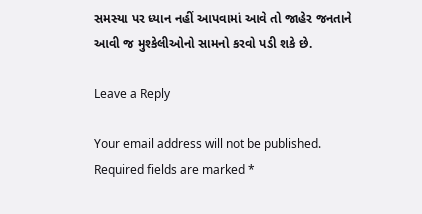સમસ્યા પર ધ્યાન નહીં આપવામાં આવે તો જાહેર જનતાને આવી જ મુશ્કેલીઓનો સામનો કરવો પડી શકે છે.

Leave a Reply

Your email address will not be published. Required fields are marked *